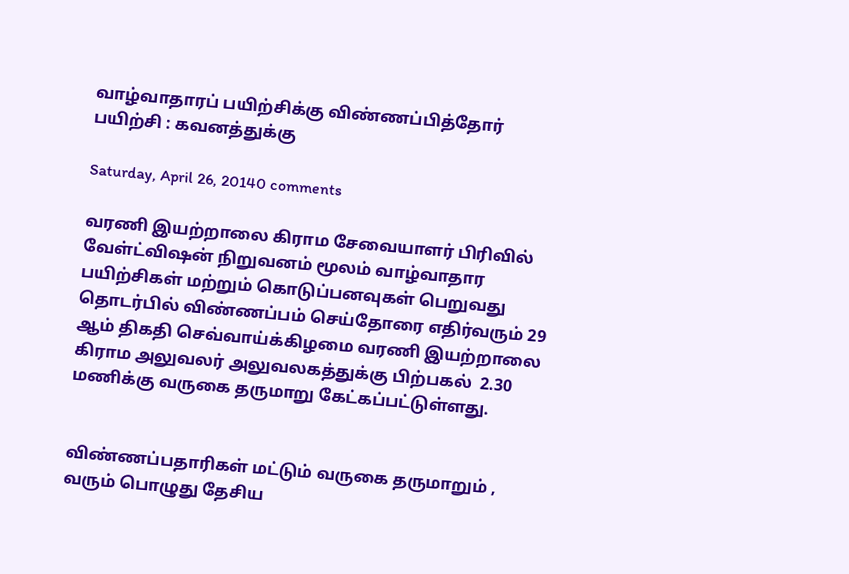வாழ்வாதாரப் பயிற்சிக்கு விண்ணப்பித்தோர் பயிற்சி : கவனத்துக்கு

Saturday, April 26, 20140 comments

வரணி இயற்றாலை கிராம சேவையாளர் பிரிவில் வேள்ட்விஷன் நிறுவனம் மூலம் வாழ்வாதார பயிற்சிகள் மற்றும் கொடுப்பனவுகள் பெறுவது தொடர்பில் விண்ணப்பம் செய்தோரை எதிர்வரும் 29 ஆம் திகதி செவ்வாய்க்கிழமை வரணி இயற்றாலை கிராம அலுவலர் அலுவலகத்துக்கு பிற்பகல்  2.30 மணிக்கு வருகை தருமாறு கேட்கப்பட்டுள்ளது.


விண்ணப்பதாரிகள் மட்டும் வருகை தருமாறும் , வரும் பொழுது தேசிய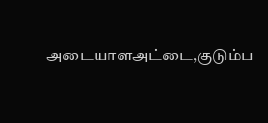அடையாளஅட்டை,குடும்ப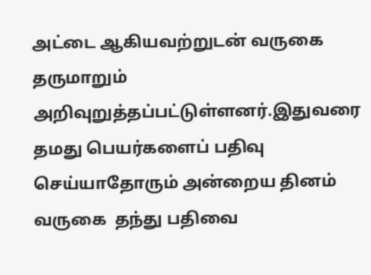அட்டை ஆகியவற்றுடன் வருகை தருமாறும் அறிவுறுத்தப்பட்டுள்ளனர்.இதுவரை தமது பெயர்களைப் பதிவு செய்யாதோரும் அன்றைய தினம் வருகை  தந்து பதிவை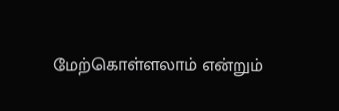மேற்கொள்ளலாம் என்றும்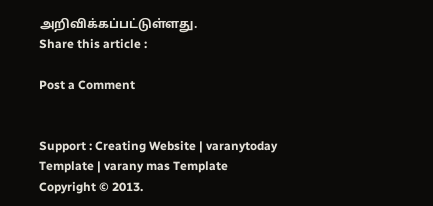அறிவிக்கப்பட்டுள்ளது.
Share this article :

Post a Comment


Support : Creating Website | varanytoday Template | varany mas Template
Copyright © 2013.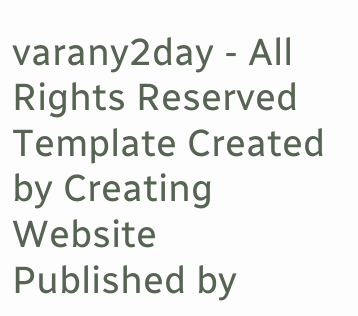varany2day - All Rights Reserved
Template Created by Creating Website Published by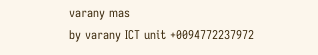varany mas
by varany ICT unit +0094772237972